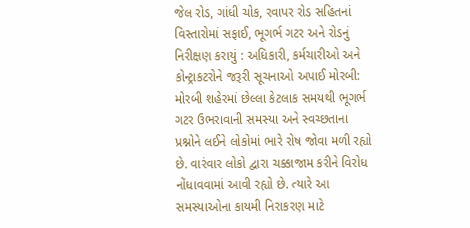જેલ રોડ, ગાંધી ચોક, રવાપર રોડ સહિતનાં વિસ્તારોમાં સફાઈ, ભૂગર્ભ ગટર અને રોડનું નિરીક્ષણ કરાયું : અધિકારી, કર્મચારીઓ અને કોન્ટ્રાકટરોને જરૂરી સૂચનાઓ અપાઈ મોરબી: મોરબી શહેરમાં છેલ્લા કેટલાક સમયથી ભૂગર્ભ ગટર ઉભરાવાની સમસ્યા અને સ્વચ્છતાના પ્રશ્નોને લઈને લોકોમાં ભારે રોષ જોવા મળી રહ્યો છે. વારંવાર લોકો દ્વારા ચક્કાજામ કરીને વિરોધ નોંધાવવામાં આવી રહ્યો છે. ત્યારે આ સમસ્યાઓના કાયમી નિરાકરણ માટે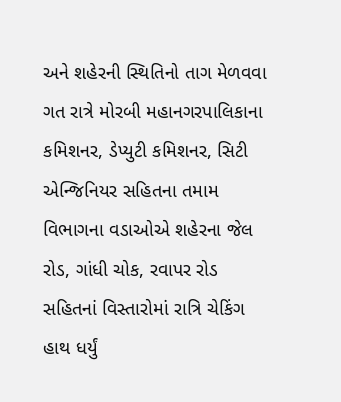અને શહેરની સ્થિતિનો તાગ મેળવવા ગત રાત્રે મોરબી મહાનગરપાલિકાના કમિશનર, ડેપ્યુટી કમિશનર, સિટી એન્જિનિયર સહિતના તમામ વિભાગના વડાઓએ શહેરના જેલ રોડ, ગાંધી ચોક, રવાપર રોડ સહિતનાં વિસ્તારોમાં રાત્રિ ચેકિંગ હાથ ધર્યું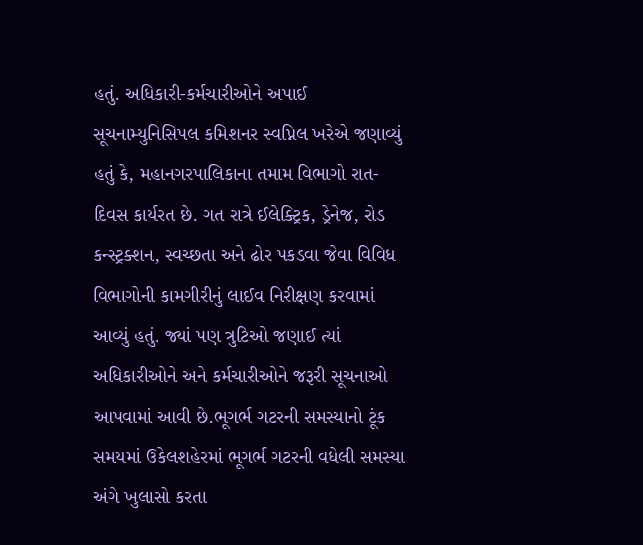હતું. અધિકારી-કર્મચારીઓને અપાઈ સૂચનામ્યુનિસિપલ કમિશનર સ્વપ્નિલ ખરેએ જણાવ્યું હતું કે, મહાનગરપાલિકાના તમામ વિભાગો રાત-દિવસ કાર્યરત છે. ગત રાત્રે ઈલેક્ટ્રિક, ડ્રેનેજ, રોડ કન્સ્ટ્રક્શન, સ્વચ્છતા અને ઢોર પકડવા જેવા વિવિધ વિભાગોની કામગીરીનું લાઈવ નિરીક્ષણ કરવામાં આવ્યું હતું. જ્યાં પણ ત્રુટિઓ જણાઈ ત્યાં અધિકારીઓને અને કર્મચારીઓને જરૂરી સૂચનાઓ આપવામાં આવી છે.ભૂગર્ભ ગટરની સમસ્યાનો ટૂંક સમયમાં ઉકેલશહેરમાં ભૂગર્ભ ગટરની વધેલી સમસ્યા અંગે ખુલાસો કરતા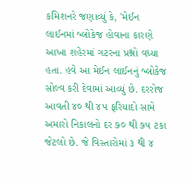કમિશનરે જણાવ્યું કે, 'મેઈન લાઈનમાં બ્લોકેજ હોવાના કારણે આખા શહેરમાં ગટરના પ્રશ્નો વધ્યા હતા. હવે આ મેઈન લાઈનનું બ્લોકેજ સોલ્વ કરી દેવામાં આવ્યું છે. દરરોજ આવતી ૪૦ થી ૪૫ ફરિયાદો સામે અમારો નિકાલનો દર ૭૦ થી ૭૫ ટકા જેટલો છે. જે વિસ્તારોમાં ૩ થી ૪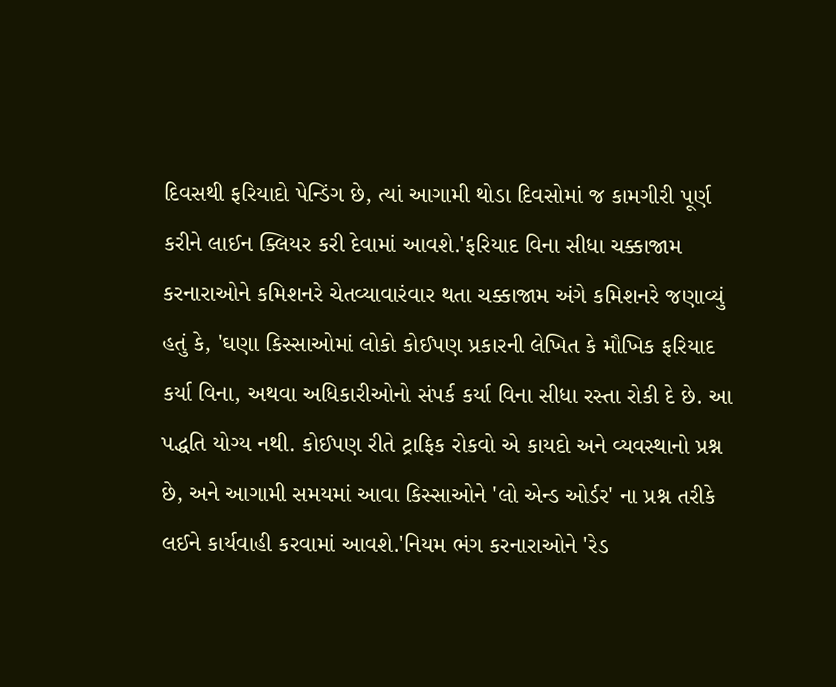દિવસથી ફરિયાદો પેન્ડિંગ છે, ત્યાં આગામી થોડા દિવસોમાં જ કામગીરી પૂર્ણ કરીને લાઈન ક્લિયર કરી દેવામાં આવશે.'ફરિયાદ વિના સીધા ચક્કાજામ કરનારાઓને કમિશનરે ચેતવ્યાવારંવાર થતા ચક્કાજામ અંગે કમિશનરે જણાવ્યું હતું કે, 'ઘણા કિસ્સાઓમાં લોકો કોઈપણ પ્રકારની લેખિત કે મૌખિક ફરિયાદ કર્યા વિના, અથવા અધિકારીઓનો સંપર્ક કર્યા વિના સીધા રસ્તા રોકી દે છે. આ પદ્ધતિ યોગ્ય નથી. કોઈપણ રીતે ટ્રાફિક રોકવો એ કાયદો અને વ્યવસ્થાનો પ્રશ્ન છે, અને આગામી સમયમાં આવા કિસ્સાઓને 'લો એન્ડ ઓર્ડર' ના પ્રશ્ન તરીકે લઈને કાર્યવાહી કરવામાં આવશે.'નિયમ ભંગ કરનારાઓને 'રેડ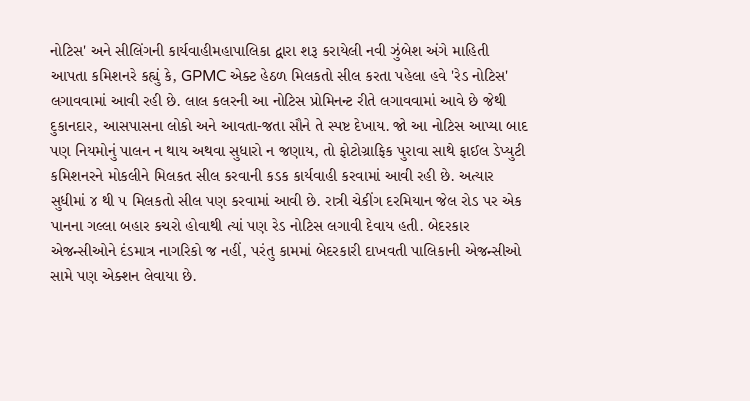નોટિસ' અને સીલિંગની કાર્યવાહીમહાપાલિકા દ્વારા શરૂ કરાયેલી નવી ઝુંબેશ અંગે માહિતી આપતા કમિશનરે કહ્યું કે, GPMC એક્ટ હેઠળ મિલકતો સીલ કરતા પહેલા હવે 'રેડ નોટિસ' લગાવવામાં આવી રહી છે. લાલ કલરની આ નોટિસ પ્રોમિનન્ટ રીતે લગાવવામાં આવે છે જેથી દુકાનદાર, આસપાસના લોકો અને આવતા-જતા સૌને તે સ્પષ્ટ દેખાય. જો આ નોટિસ આપ્યા બાદ પણ નિયમોનું પાલન ન થાય અથવા સુધારો ન જણાય, તો ફોટોગ્રાફિક પુરાવા સાથે ફાઈલ ડેપ્યુટી કમિશનરને મોકલીને મિલકત સીલ કરવાની કડક કાર્યવાહી કરવામાં આવી રહી છે. અત્યાર સુધીમાં ૪ થી ૫ મિલકતો સીલ પણ કરવામાં આવી છે. રાત્રી ચેકીંગ દરમિયાન જેલ રોડ પર એક પાનના ગલ્લા બહાર કચરો હોવાથી ત્યાં પણ રેડ નોટિસ લગાવી દેવાય હતી. બેદરકાર એજન્સીઓને દંડમાત્ર નાગરિકો જ નહીં, પરંતુ કામમાં બેદરકારી દાખવતી પાલિકાની એજન્સીઓ સામે પણ એક્શન લેવાયા છે.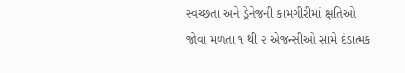સ્વચ્છતા અને ડ્રેનેજની કામગીરીમાં ક્ષતિઓ જોવા મળતા ૧ થી ૨ એજન્સીઓ સામે દંડાત્મક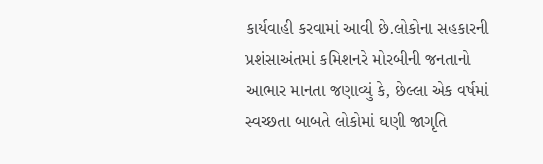કાર્યવાહી કરવામાં આવી છે.લોકોના સહકારની પ્રશંસાઅંતમાં કમિશનરે મોરબીની જનતાનો આભાર માનતા જણાવ્યું કે, છેલ્લા એક વર્ષમાં સ્વચ્છતા બાબતે લોકોમાં ઘણી જાગૃતિ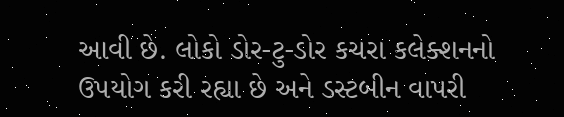આવી છે. લોકો ડોર-ટુ-ડોર કચરા કલેક્શનનો ઉપયોગ કરી રહ્યા છે અને ડસ્ટબીન વાપરી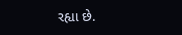રહ્યા છે.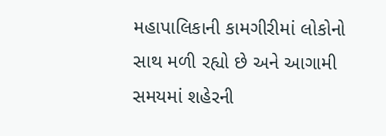મહાપાલિકાની કામગીરીમાં લોકોનો સાથ મળી રહ્યો છે અને આગામી સમયમાં શહેરની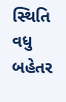સ્થિતિ વધુ બહેતર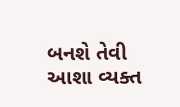બનશે તેવી આશા વ્યક્ત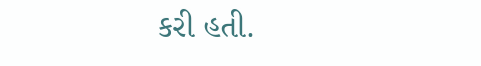કરી હતી.